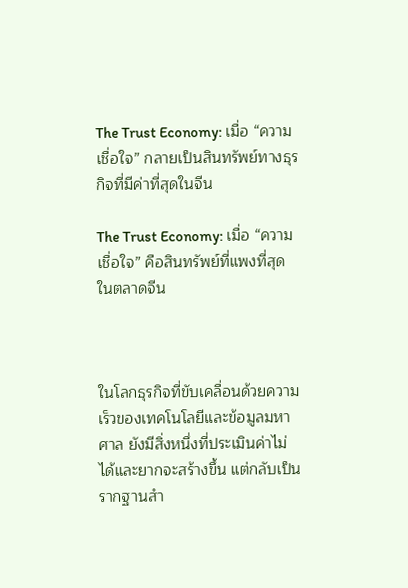The Trust Economy: เมื่อ “ความเชื่อใจ” กลายเป็นสินทรัพย์ทางธุรกิจที่มีค่าที่สุดในจีน

The Trust Economy: เมื่อ “ความเชื่อใจ” คือสินทรัพย์ที่แพงที่สุดในตลาดจีน



ในโลกธุรกิจที่ขับเคลื่อนด้วยความเร็วของเทคโนโลยีและข้อมูลมหาศาล ยังมีสิ่งหนึ่งที่ประเมินค่าไม่ได้และยากจะสร้างขึ้น แต่กลับเป็นรากฐานสำ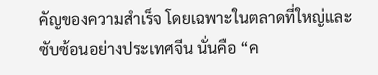คัญของความสำเร็จ โดยเฉพาะในตลาดที่ใหญ่และซับซ้อนอย่างประเทศจีน นั่นคือ “ค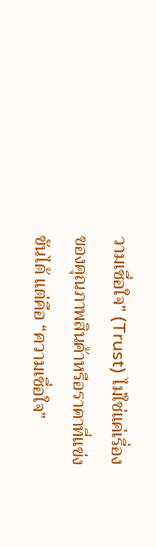วามเชื่อใจ” (Trust) ไม่ใช่แค่เรื่องของคุณภาพสินค้าหรือราคาที่แข่งขันได้ แต่คือ “ความเชื่อใจ”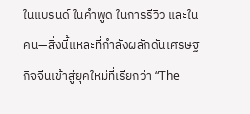ในแบรนด์ ในคำพูด ในการรีวิว และในคน—สิ่งนี้แหละที่กำลังผลักดันเศรษฐกิจจีนเข้าสู่ยุคใหม่ที่เรียกว่า “The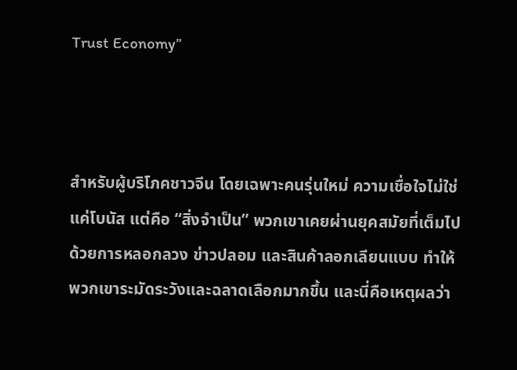Trust Economy”



สำหรับผู้บริโภคชาวจีน โดยเฉพาะคนรุ่นใหม่ ความเชื่อใจไม่ใช่แค่โบนัส แต่คือ “สิ่งจำเป็น” พวกเขาเคยผ่านยุคสมัยที่เต็มไปด้วยการหลอกลวง ข่าวปลอม และสินค้าลอกเลียนแบบ ทำให้พวกเขาระมัดระวังและฉลาดเลือกมากขึ้น และนี่คือเหตุผลว่า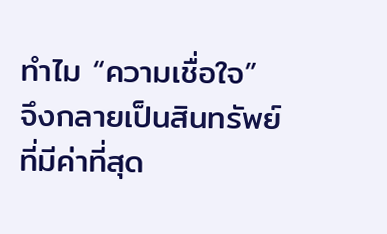ทำไม “ความเชื่อใจ” จึงกลายเป็นสินทรัพย์ที่มีค่าที่สุด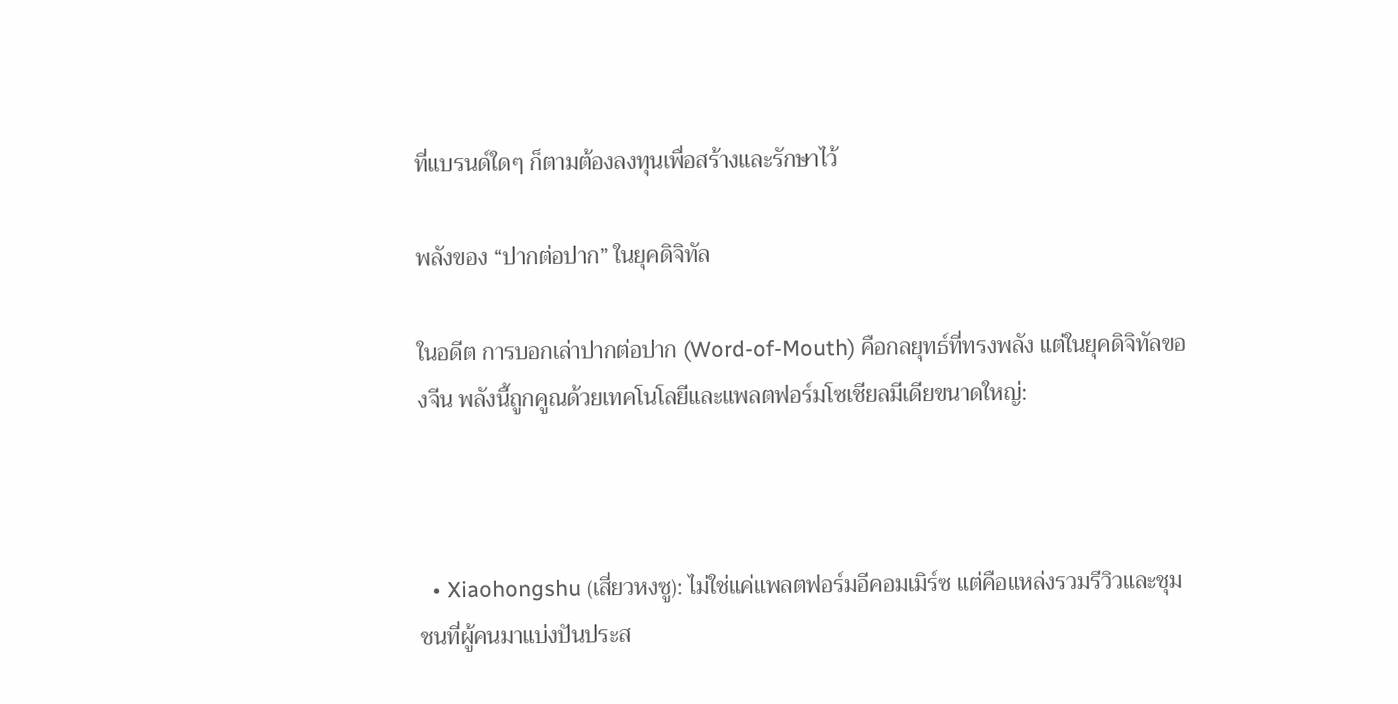ที่แบรนด์ใดๆ ก็ตามต้องลงทุนเพื่อสร้างและรักษาไว้

พลังของ “ปากต่อปาก” ในยุคดิจิทัล

ในอดีต การบอกเล่าปากต่อปาก (Word-of-Mouth) คือกลยุทธ์ที่ทรงพลัง แต่ในยุคดิจิทัลของจีน พลังนี้ถูกคูณด้วยเทคโนโลยีและแพลตฟอร์มโซเชียลมีเดียขนาดใหญ่:



  • Xiaohongshu (เสี่ยวหงซู): ไม่ใช่แค่แพลตฟอร์มอีคอมเมิร์ซ แต่คือแหล่งรวมรีวิวและชุมชนที่ผู้คนมาแบ่งปันประส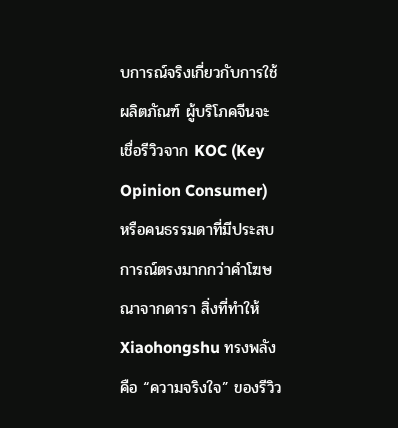บการณ์จริงเกี่ยวกับการใช้ผลิตภัณฑ์ ผู้บริโภคจีนจะเชื่อรีวิวจาก KOC (Key Opinion Consumer) หรือคนธรรมดาที่มีประสบการณ์ตรงมากกว่าคำโฆษณาจากดารา สิ่งที่ทำให้ Xiaohongshu ทรงพลังคือ “ความจริงใจ” ของรีวิว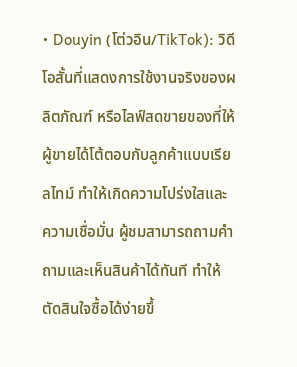• Douyin (โต่วอิน/TikTok): วิดีโอสั้นที่แสดงการใช้งานจริงของผลิตภัณฑ์ หรือไลฟ์สดขายของที่ให้ผู้ขายได้โต้ตอบกับลูกค้าแบบเรียลไทม์ ทำให้เกิดความโปร่งใสและความเชื่อมั่น ผู้ชมสามารถถามคำถามและเห็นสินค้าได้ทันที ทำให้ตัดสินใจซื้อได้ง่ายขึ้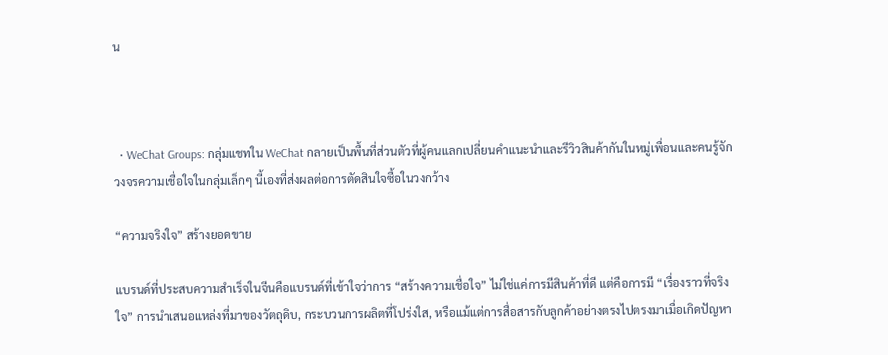น



  • WeChat Groups: กลุ่มแชทใน WeChat กลายเป็นพื้นที่ส่วนตัวที่ผู้คนแลกเปลี่ยนคำแนะนำและรีวิวสินค้ากันในหมู่เพื่อนและคนรู้จัก วงจรความเชื่อใจในกลุ่มเล็กๆ นี้เองที่ส่งผลต่อการตัดสินใจซื้อในวงกว้าง

“ความจริงใจ” สร้างยอดขาย

แบรนด์ที่ประสบความสำเร็จในจีนคือแบรนด์ที่เข้าใจว่าการ “สร้างความเชื่อใจ” ไม่ใช่แค่การมีสินค้าที่ดี แต่คือการมี “เรื่องราวที่จริงใจ” การนำเสนอแหล่งที่มาของวัตถุดิบ, กระบวนการผลิตที่โปร่งใส, หรือแม้แต่การสื่อสารกับลูกค้าอย่างตรงไปตรงมาเมื่อเกิดปัญหา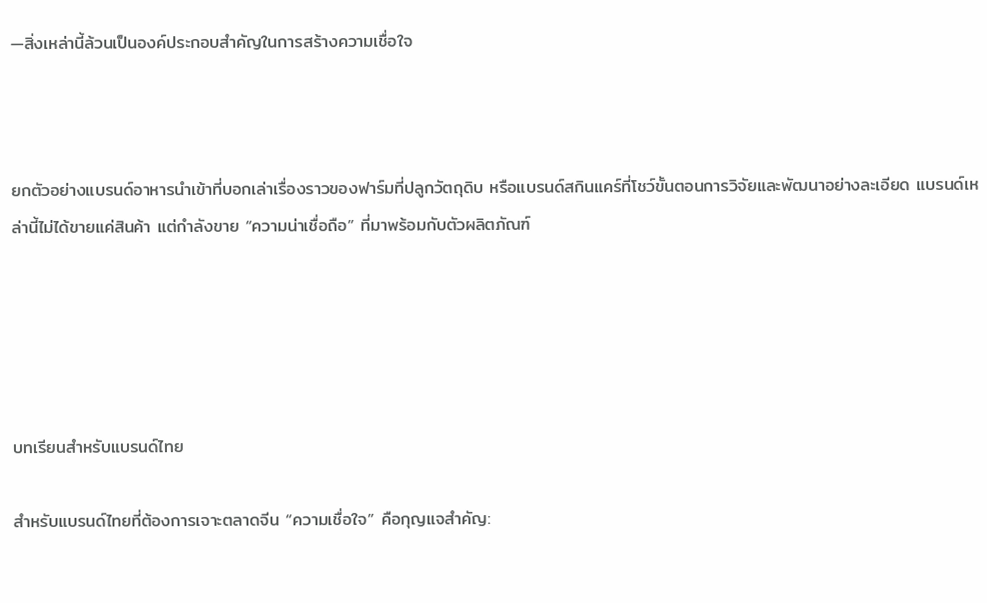—สิ่งเหล่านี้ล้วนเป็นองค์ประกอบสำคัญในการสร้างความเชื่อใจ



ยกตัวอย่างแบรนด์อาหารนำเข้าที่บอกเล่าเรื่องราวของฟาร์มที่ปลูกวัตถุดิบ หรือแบรนด์สกินแคร์ที่โชว์ขั้นตอนการวิจัยและพัฒนาอย่างละเอียด แบรนด์เหล่านี้ไม่ได้ขายแค่สินค้า แต่กำลังขาย “ความน่าเชื่อถือ” ที่มาพร้อมกับตัวผลิตภัณฑ์





บทเรียนสำหรับแบรนด์ไทย

สำหรับแบรนด์ไทยที่ต้องการเจาะตลาดจีน “ความเชื่อใจ” คือกุญแจสำคัญ: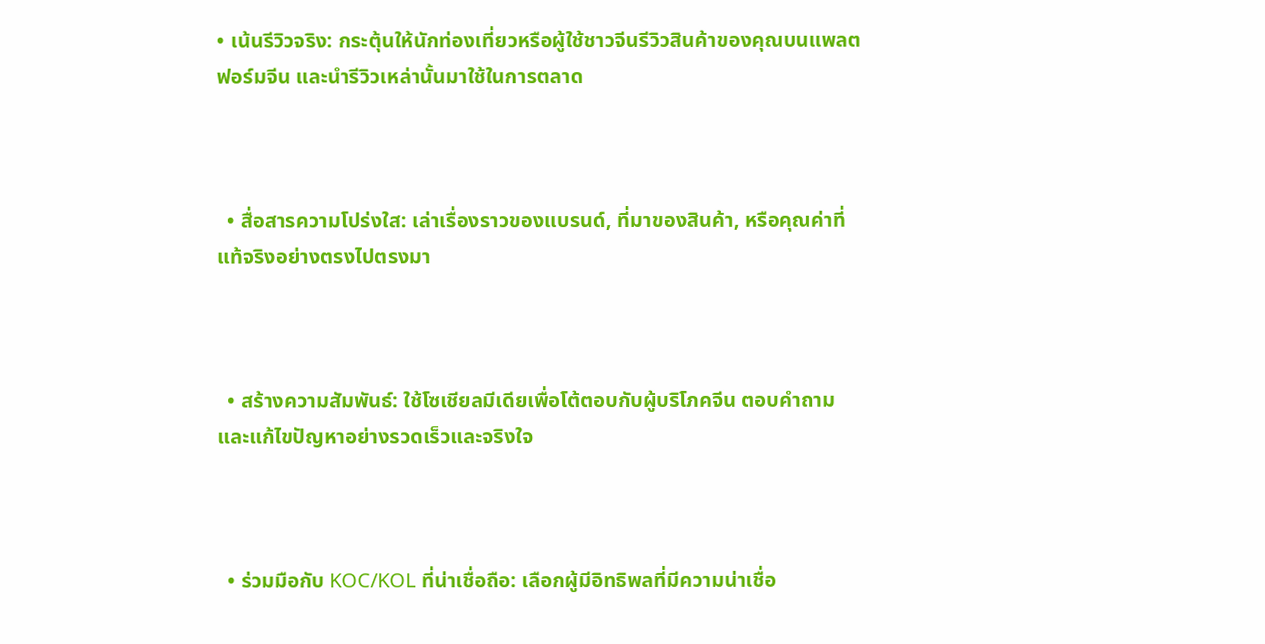• เน้นรีวิวจริง: กระตุ้นให้นักท่องเที่ยวหรือผู้ใช้ชาวจีนรีวิวสินค้าของคุณบนแพลตฟอร์มจีน และนำรีวิวเหล่านั้นมาใช้ในการตลาด



  • สื่อสารความโปร่งใส: เล่าเรื่องราวของแบรนด์, ที่มาของสินค้า, หรือคุณค่าที่แท้จริงอย่างตรงไปตรงมา



  • สร้างความสัมพันธ์: ใช้โซเชียลมีเดียเพื่อโต้ตอบกับผู้บริโภคจีน ตอบคำถาม และแก้ไขปัญหาอย่างรวดเร็วและจริงใจ



  • ร่วมมือกับ KOC/KOL ที่น่าเชื่อถือ: เลือกผู้มีอิทธิพลที่มีความน่าเชื่อ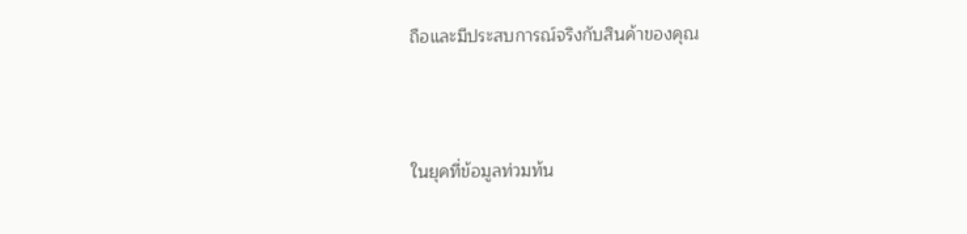ถือและมีประสบการณ์จริงกับสินค้าของคุณ



ในยุคที่ข้อมูลท่วมท้น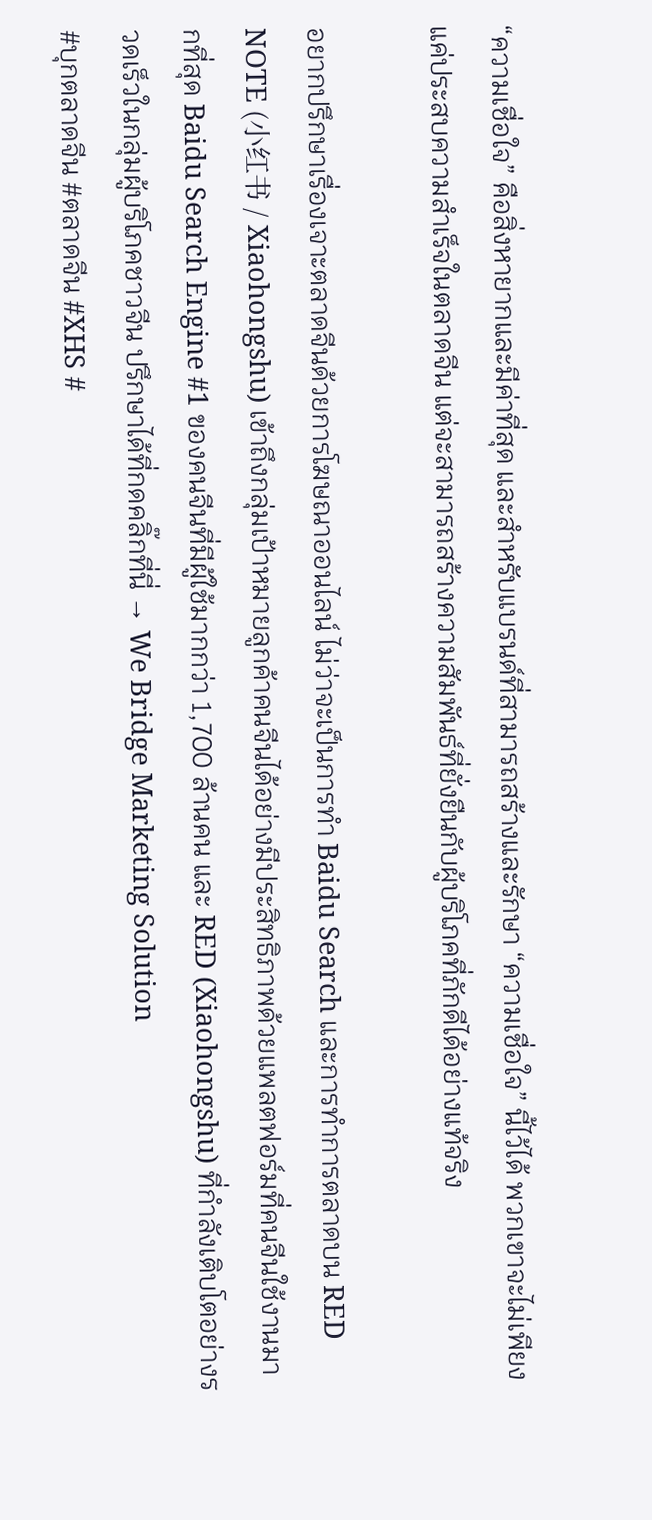“ความเชื่อใจ” คือสิ่งหายากและมีค่าที่สุด และสำหรับแบรนด์ที่สามารถสร้างและรักษา “ความเชื่อใจ” นี้ไว้ได้ พวกเขาจะไม่เพียงแค่ประสบความสำเร็จในตลาดจีน แต่จะสามารถสร้างความสัมพันธ์ที่ยั่งยืนกับผู้บริโภคที่ภักดีได้อย่างแท้จริง

อยากปรึกษาเรื่องเจาะตลาดจีนด้วยการโฆษณาออนไลน์ ไม่ว่าจะเป็นการทำ Baidu Search และการทำการตลาดบน RED NOTE (小红书 / Xiaohongshu) เข้าถึงกลุ่มเป้าหมายลูกค้าคนจีนได้อย่างมีประสิทธิภาพด้วยแพลตฟอร์มที่คนจีนใช้งานมากที่สุด Baidu Search Engine #1 ของคนจีนที่มีผู้ใช้มากกว่า 1,700 ล้านคน และ RED (Xiaohongshu) ที่กำลังเติบโตอย่างรวดเร็วในกลุ่มผู้บริโภคชาวจีน ปรึกษาได้ที่กดคลิ๊กที่นี่ → We Bridge Marketing Solution
#บุกตลาดจีน #ตลาดจีน #XHS #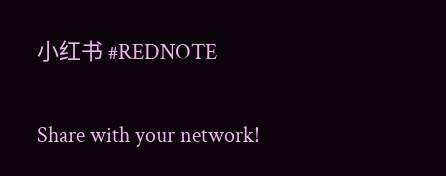小红书 #REDNOTE

Share with your network!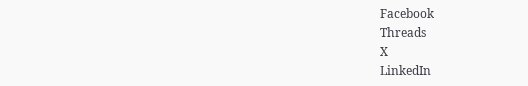Facebook
Threads
X
LinkedIn